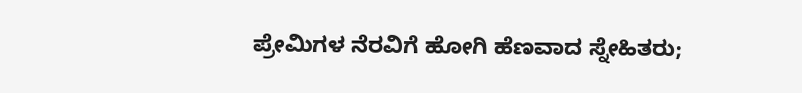ಪ್ರೇಮಿಗಳ ನೆರವಿಗೆ ಹೋಗಿ ಹೆಣವಾದ ಸ್ನೇಹಿತರು;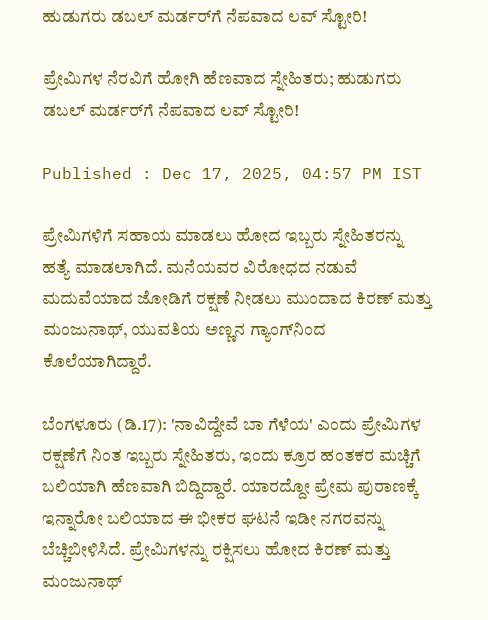ಹುಡುಗರು ಡಬಲ್ ಮರ್ಡರ್‌ಗೆ ನೆಪವಾದ ಲವ್ ಸ್ಟೋರಿ!

ಪ್ರೇಮಿಗಳ ನೆರವಿಗೆ ಹೋಗಿ ಹೆಣವಾದ ಸ್ನೇಹಿತರು; ಹುಡುಗರು ಡಬಲ್ ಮರ್ಡರ್‌ಗೆ ನೆಪವಾದ ಲವ್ ಸ್ಟೋರಿ!

Published : Dec 17, 2025, 04:57 PM IST

ಪ್ರೇಮಿಗಳಿಗೆ ಸಹಾಯ ಮಾಡಲು ಹೋದ ಇಬ್ಬರು ಸ್ನೇಹಿತರನ್ನು ಹತ್ಯೆ ಮಾಡಲಾಗಿದೆ. ಮನೆಯವರ ವಿರೋಧದ ನಡುವೆ ಮದುವೆಯಾದ ಜೋಡಿಗೆ ರಕ್ಷಣೆ ನೀಡಲು ಮುಂದಾದ ಕಿರಣ್ ಮತ್ತು ಮಂಜುನಾಥ್, ಯುವತಿಯ ಅಣ್ಣನ ಗ್ಯಾಂಗ್‌ನಿಂದ ಕೊಲೆಯಾಗಿದ್ದಾರೆ.

ಬೆಂಗಳೂರು (ಡಿ.17): 'ನಾವಿದ್ದೇವೆ ಬಾ ಗೆಳೆಯ' ಎಂದು ಪ್ರೇಮಿಗಳ ರಕ್ಷಣೆಗೆ ನಿಂತ ಇಬ್ಬರು ಸ್ನೇಹಿತರು, ಇಂದು ಕ್ರೂರ ಹಂತಕರ ಮಚ್ಚಿಗೆ ಬಲಿಯಾಗಿ ಹೆಣವಾಗಿ ಬಿದ್ದಿದ್ದಾರೆ. ಯಾರದ್ದೋ ಪ್ರೇಮ ಪುರಾಣಕ್ಕೆ ಇನ್ನಾರೋ ಬಲಿಯಾದ ಈ ಭೀಕರ ಘಟನೆ ಇಡೀ ನಗರವನ್ನು ಬೆಚ್ಚಿಬೀಳಿಸಿದೆ. ಪ್ರೇಮಿಗಳನ್ನು ರಕ್ಷಿಸಲು ಹೋದ ಕಿರಣ್ ಮತ್ತು ಮಂಜುನಾಥ್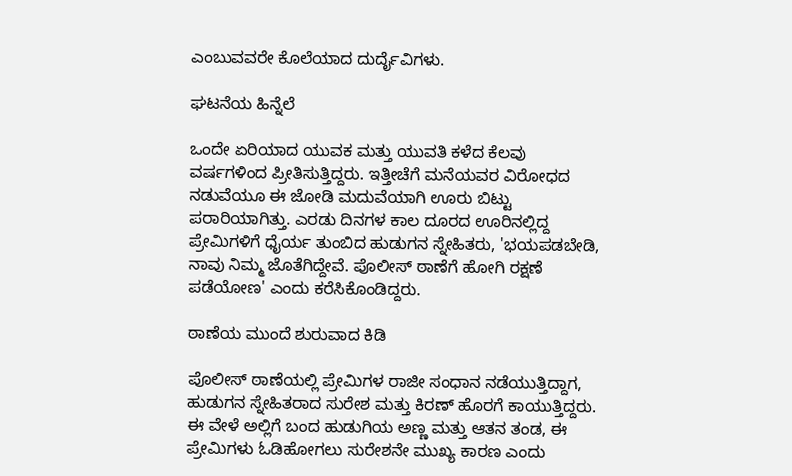ಎಂಬುವವರೇ ಕೊಲೆಯಾದ ದುರ್ದೈವಿಗಳು.

ಘಟನೆಯ ಹಿನ್ನೆಲೆ

ಒಂದೇ ಏರಿಯಾದ ಯುವಕ ಮತ್ತು ಯುವತಿ ಕಳೆದ ಕೆಲವು ವರ್ಷಗಳಿಂದ ಪ್ರೀತಿಸುತ್ತಿದ್ದರು. ಇತ್ತೀಚೆಗೆ ಮನೆಯವರ ವಿರೋಧದ ನಡುವೆಯೂ ಈ ಜೋಡಿ ಮದುವೆಯಾಗಿ ಊರು ಬಿಟ್ಟು ಪರಾರಿಯಾಗಿತ್ತು. ಎರಡು ದಿನಗಳ ಕಾಲ ದೂರದ ಊರಿನಲ್ಲಿದ್ದ ಪ್ರೇಮಿಗಳಿಗೆ ಧೈರ್ಯ ತುಂಬಿದ ಹುಡುಗನ ಸ್ನೇಹಿತರು, 'ಭಯಪಡಬೇಡಿ, ನಾವು ನಿಮ್ಮ ಜೊತೆಗಿದ್ದೇವೆ. ಪೊಲೀಸ್ ಠಾಣೆಗೆ ಹೋಗಿ ರಕ್ಷಣೆ ಪಡೆಯೋಣ' ಎಂದು ಕರೆಸಿಕೊಂಡಿದ್ದರು.

ಠಾಣೆಯ ಮುಂದೆ ಶುರುವಾದ ಕಿಡಿ

ಪೊಲೀಸ್ ಠಾಣೆಯಲ್ಲಿ ಪ್ರೇಮಿಗಳ ರಾಜೀ ಸಂಧಾನ ನಡೆಯುತ್ತಿದ್ದಾಗ, ಹುಡುಗನ ಸ್ನೇಹಿತರಾದ ಸುರೇಶ ಮತ್ತು ಕಿರಣ್ ಹೊರಗೆ ಕಾಯುತ್ತಿದ್ದರು. ಈ ವೇಳೆ ಅಲ್ಲಿಗೆ ಬಂದ ಹುಡುಗಿಯ ಅಣ್ಣ ಮತ್ತು ಆತನ ತಂಡ, ಈ ಪ್ರೇಮಿಗಳು ಓಡಿಹೋಗಲು ಸುರೇಶನೇ ಮುಖ್ಯ ಕಾರಣ ಎಂದು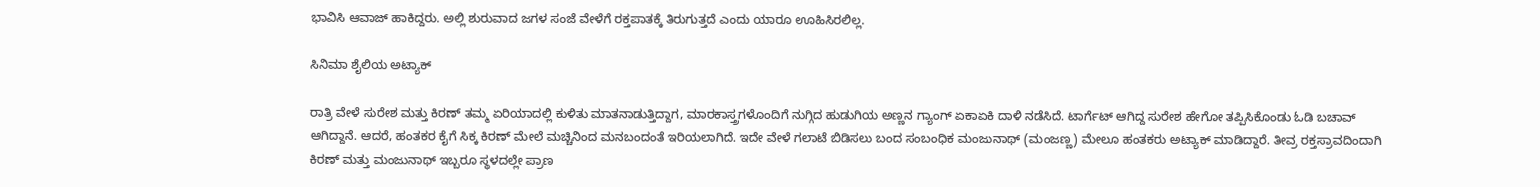ಭಾವಿಸಿ ಆವಾಜ್ ಹಾಕಿದ್ದರು. ಅಲ್ಲಿ ಶುರುವಾದ ಜಗಳ ಸಂಜೆ ವೇಳೆಗೆ ರಕ್ತಪಾತಕ್ಕೆ ತಿರುಗುತ್ತದೆ ಎಂದು ಯಾರೂ ಊಹಿಸಿರಲಿಲ್ಲ.

ಸಿನಿಮಾ ಶೈಲಿಯ ಅಟ್ಯಾಕ್

ರಾತ್ರಿ ವೇಳೆ ಸುರೇಶ ಮತ್ತು ಕಿರಣ್ ತಮ್ಮ ಏರಿಯಾದಲ್ಲಿ ಕುಳಿತು ಮಾತನಾಡುತ್ತಿದ್ದಾಗ, ಮಾರಕಾಸ್ತ್ರಗಳೊಂದಿಗೆ ನುಗ್ಗಿದ ಹುಡುಗಿಯ ಅಣ್ಣನ ಗ್ಯಾಂಗ್ ಏಕಾಏಕಿ ದಾಳಿ ನಡೆಸಿದೆ. ಟಾರ್ಗೆಟ್ ಆಗಿದ್ದ ಸುರೇಶ ಹೇಗೋ ತಪ್ಪಿಸಿಕೊಂಡು ಓಡಿ ಬಚಾವ್ ಆಗಿದ್ದಾನೆ. ಆದರೆ, ಹಂತಕರ ಕೈಗೆ ಸಿಕ್ಕ ಕಿರಣ್ ಮೇಲೆ ಮಚ್ಚಿನಿಂದ ಮನಬಂದಂತೆ ಇರಿಯಲಾಗಿದೆ. ಇದೇ ವೇಳೆ ಗಲಾಟೆ ಬಿಡಿಸಲು ಬಂದ ಸಂಬಂಧಿಕ ಮಂಜುನಾಥ್ (ಮಂಜಣ್ಣ) ಮೇಲೂ ಹಂತಕರು ಅಟ್ಯಾಕ್ ಮಾಡಿದ್ದಾರೆ. ತೀವ್ರ ರಕ್ತಸ್ರಾವದಿಂದಾಗಿ ಕಿರಣ್ ಮತ್ತು ಮಂಜುನಾಥ್ ಇಬ್ಬರೂ ಸ್ಥಳದಲ್ಲೇ ಪ್ರಾಣ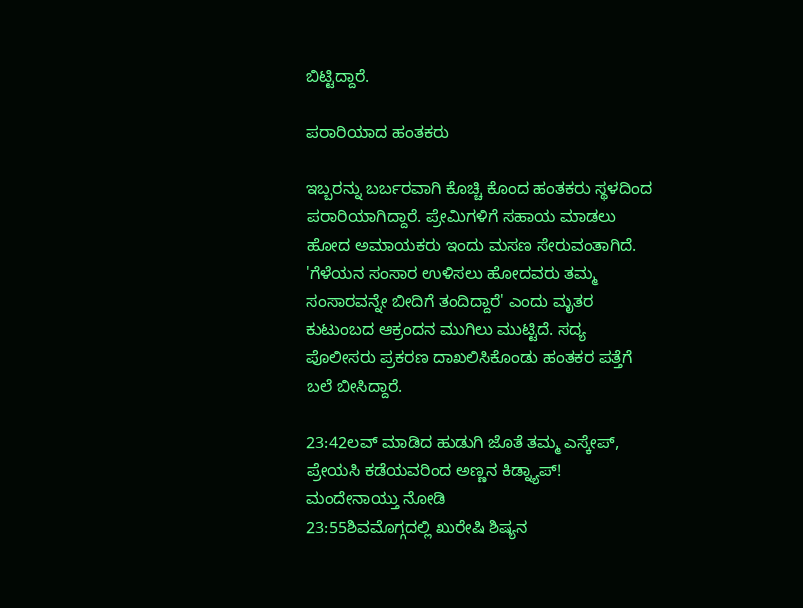ಬಿಟ್ಟಿದ್ದಾರೆ.

ಪರಾರಿಯಾದ ಹಂತಕರು

ಇಬ್ಬರನ್ನು ಬರ್ಬರವಾಗಿ ಕೊಚ್ಚಿ ಕೊಂದ ಹಂತಕರು ಸ್ಥಳದಿಂದ ಪರಾರಿಯಾಗಿದ್ದಾರೆ. ಪ್ರೇಮಿಗಳಿಗೆ ಸಹಾಯ ಮಾಡಲು ಹೋದ ಅಮಾಯಕರು ಇಂದು ಮಸಣ ಸೇರುವಂತಾಗಿದೆ. 'ಗೆಳೆಯನ ಸಂಸಾರ ಉಳಿಸಲು ಹೋದವರು ತಮ್ಮ ಸಂಸಾರವನ್ನೇ ಬೀದಿಗೆ ತಂದಿದ್ದಾರೆ' ಎಂದು ಮೃತರ ಕುಟುಂಬದ ಆಕ್ರಂದನ ಮುಗಿಲು ಮುಟ್ಟಿದೆ. ಸದ್ಯ ಪೊಲೀಸರು ಪ್ರಕರಣ ದಾಖಲಿಸಿಕೊಂಡು ಹಂತಕರ ಪತ್ತೆಗೆ ಬಲೆ ಬೀಸಿದ್ದಾರೆ.

23:42ಲವ್ ಮಾಡಿದ ಹುಡುಗಿ ಜೊತೆ ತಮ್ಮ ಎಸ್ಕೇಪ್, ಪ್ರೇಯಸಿ ಕಡೆಯವರಿಂದ ಅಣ್ಣನ ಕಿಡ್ನ್ಯಾಪ್! ಮಂದೇನಾಯ್ತು ನೋಡಿ
23:55ಶಿವಮೊಗ್ಗದಲ್ಲಿ ಖುರೇಷಿ ಶಿಷ್ಯನ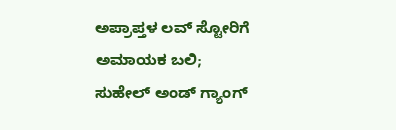ಅಪ್ರಾಪ್ತಳ ಲವ್ ಸ್ಟೋರಿಗೆ ಅಮಾಯಕ ಬಲಿ; ಸುಹೇಲ್ ಅಂಡ್ ಗ್ಯಾಂಗ್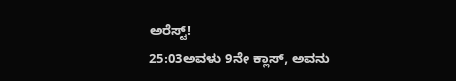ಅರೆಸ್ಟ್!
25:03ಅವಳು 9ನೇ ಕ್ಲಾಸ್, ಅವನು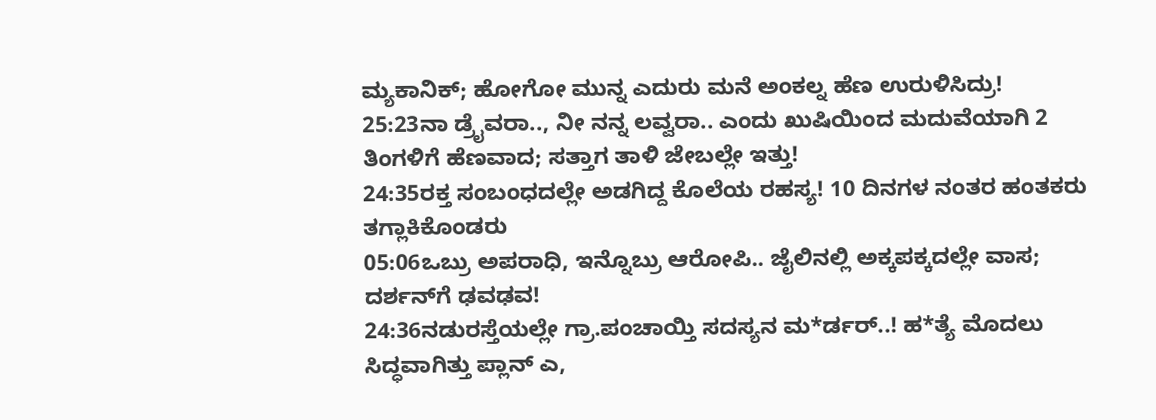ಮ್ಯಕಾನಿಕ್; ಹೋಗೋ ಮುನ್ನ ಎದುರು ಮನೆ ಅಂಕಲ್ನ ಹೆಣ ಉರುಳಿಸಿದ್ರು!
25:23ನಾ ಡ್ರೈವರಾ.., ನೀ ನನ್ನ ಲವ್ವರಾ.. ಎಂದು ಖುಷಿಯಿಂದ ಮದುವೆಯಾಗಿ 2 ತಿಂಗಳಿಗೆ ಹೆಣವಾದ; ಸತ್ತಾಗ ತಾಳಿ ಜೇಬಲ್ಲೇ ಇತ್ತು!
24:35ರಕ್ತ ಸಂಬಂಧದಲ್ಲೇ ಅಡಗಿದ್ದ ಕೊಲೆಯ ರಹಸ್ಯ! 10 ದಿನಗಳ ನಂತರ ಹಂತಕರು ತಗ್ಲಾಕಿಕೊಂಡರು
05:06ಒಬ್ರು ಅಪರಾಧಿ, ಇನ್ನೊಬ್ರು ಆರೋಪಿ.. ಜೈಲಿನಲ್ಲಿ ಅಕ್ಕಪಕ್ಕದಲ್ಲೇ ವಾಸ; ದರ್ಶನ್‌ಗೆ ಢವಢವ!
24:36ನಡುರಸ್ತೆಯಲ್ಲೇ ಗ್ರಾ.ಪಂಚಾಯ್ತಿ ಸದಸ್ಯನ ಮ*ರ್ಡರ್..! ಹ*ತ್ಯೆ ಮೊದಲು ಸಿದ್ಧವಾಗಿತ್ತು ಪ್ಲಾನ್‌ ಎ,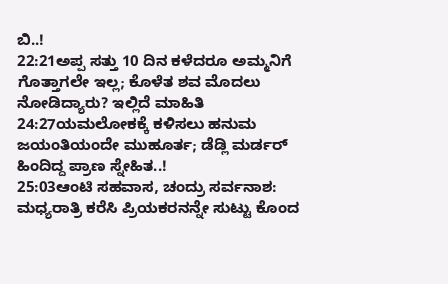ಬಿ..!
22:21ಅಪ್ಪ ಸತ್ತು 10 ದಿನ ಕಳೆದರೂ ಅಮ್ಮನಿಗೆ ಗೊತ್ತಾಗಲೇ ಇಲ್ಲ; ಕೊಳೆತ ಶವ ಮೊದಲು ನೋಡಿದ್ಯಾರು? ಇಲ್ಲಿದೆ ಮಾಹಿತಿ
24:27ಯಮಲೋಕಕ್ಕೆ ಕಳಿಸಲು ಹನುಮ ಜಯಂತಿಯಂದೇ ಮುಹೂರ್ತ; ಡೆಡ್ಲಿ ಮರ್ಡರ್ ಹಿಂದಿದ್ದ ಪ್ರಾಣ ಸ್ನೇಹಿತ..!
25:03ಆಂಟಿ ಸಹವಾಸ, ಚಂದ್ರು ಸರ್ವನಾಶ: ಮಧ್ಯರಾತ್ರಿ ಕರೆಸಿ ಪ್ರಿಯಕರನನ್ನೇ ಸುಟ್ಟು ಕೊಂದ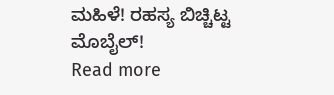ಮಹಿಳೆ! ರಹಸ್ಯ ಬಿಚ್ಚಿಟ್ಟ ಮೊಬೈಲ್!
Read more